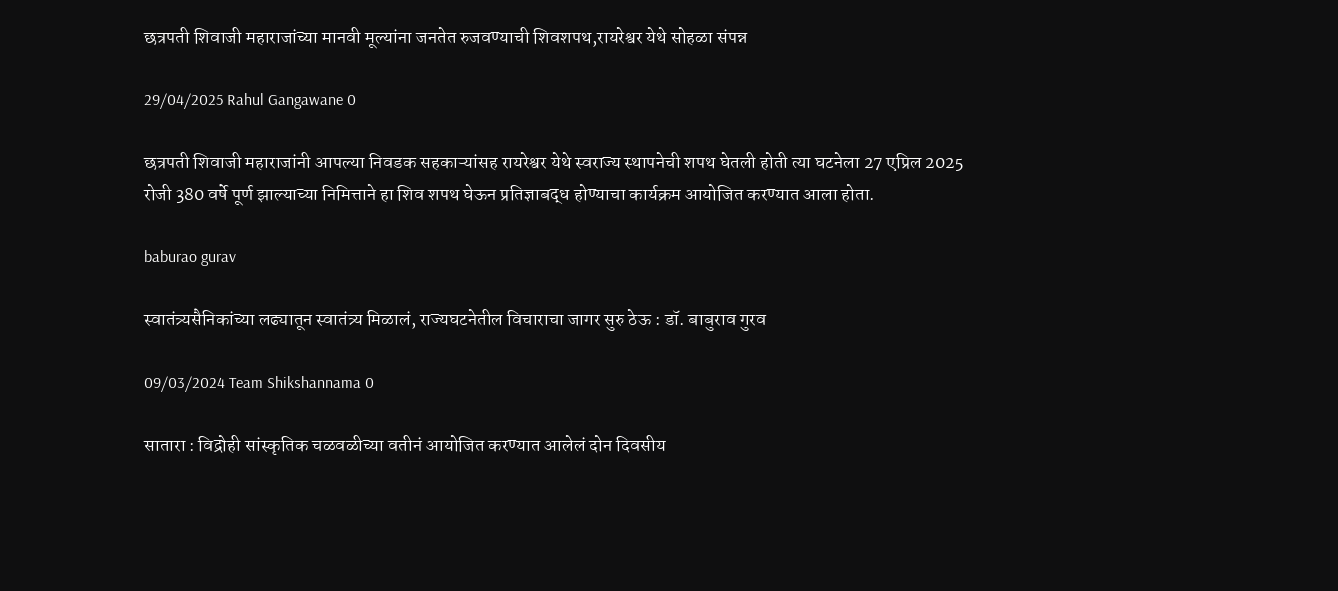छत्रपती शिवाजी महाराजांच्या मानवी मूल्यांना जनतेत रुजवण्याची शिवशपथ,रायरेश्वर येथे सोहळा संपन्न

29/04/2025 Rahul Gangawane 0

छत्रपती शिवाजी महाराजांनी आपल्या निवडक सहकाऱ्यांसह रायरेश्वर येथे स्वराज्य स्थापनेची शपथ घेतली होती त्या घटनेला 27 एप्रिल 2025 रोजी 380 वर्षे पूर्ण झाल्याच्या निमित्ताने हा शिव शपथ घेऊन प्रतिज्ञाबद्ध होण्याचा कार्यक्रम आयोजित करण्यात आला होता.

baburao gurav

स्वातंत्र्यसैनिकांच्या लढ्यातून स्वातंत्र्य मिळालं, राज्यघटनेतील विचाराचा जागर सुरु ठेऊ : डॉ. बाबुराव गुरव

09/03/2024 Team Shikshannama 0

सातारा : विद्रोही सांस्कृतिक चळवळीच्या वतीनं आयोजित करण्यात आलेलं दोन दिवसीय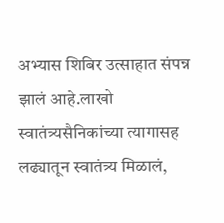अभ्यास शिबिर उत्साहात संपन्न झालं आहे.लाखो स्वातंत्र्यसैनिकांच्या त्यागासह लढ्यातून स्वातंत्र्य मिळालं,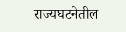राज्यघटनेतील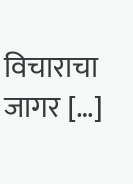विचाराचा जागर […]